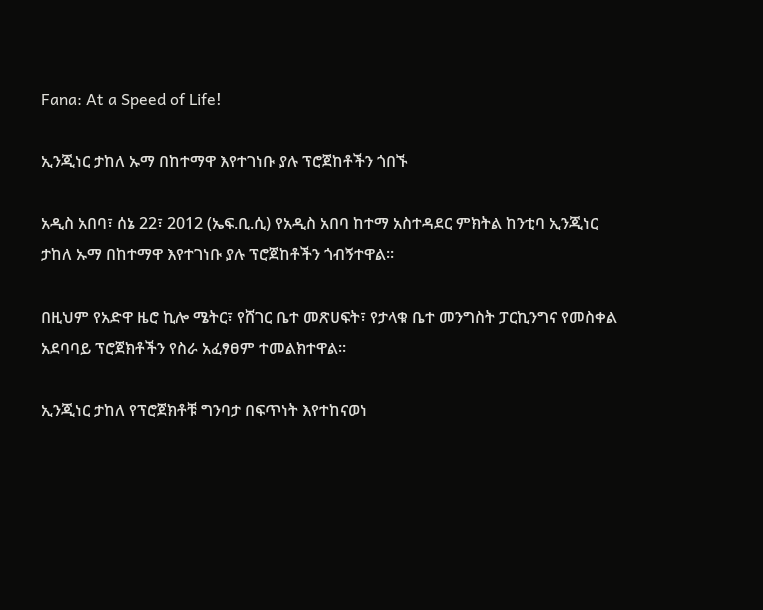Fana: At a Speed of Life!

ኢንጂነር ታከለ ኡማ በከተማዋ እየተገነቡ ያሉ ፕሮጀከቶችን ጎበኙ

አዲስ አበባ፣ ሰኔ 22፣ 2012 (ኤፍ.ቢ.ሲ) የአዲስ አበባ ከተማ አስተዳደር ምክትል ከንቲባ ኢንጂነር ታከለ ኡማ በከተማዋ እየተገነቡ ያሉ ፕሮጀከቶችን ጎብኝተዋል።

በዚህም የአድዋ ዜሮ ኪሎ ሜትር፣ የሸገር ቤተ መጽሀፍት፣ የታላቁ ቤተ መንግስት ፓርኪንግና የመስቀል አደባባይ ፕሮጀክቶችን የስራ አፈፃፀም ተመልክተዋል።

ኢንጂነር ታከለ የፕሮጀክቶቹ ግንባታ በፍጥነት እየተከናወነ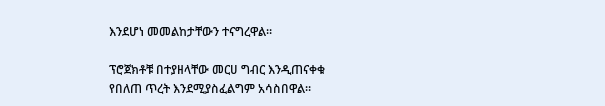እንደሆነ መመልከታቸውን ተናግረዋል።

ፕሮጀክቶቹ በተያዘላቸው መርሀ ግብር እንዲጠናቀቁ የበለጠ ጥረት እንደሚያስፈልግም አሳስበዋል።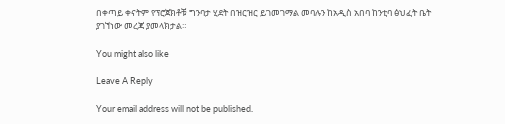በቀጣይ ቀናትም የፕሮጀክቶቹ ግንባታ ሂደት በዝርዝር ይገመገማል መባሉን ከአዲስ አበባ ከንቲባ ፅህፈት ቤት ያገኘነው መረጃ ያመላክታል።

You might also like

Leave A Reply

Your email address will not be published.